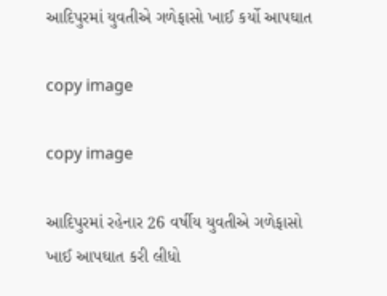આદિપુરમાં યુવતીએ ગળેફાસો ખાઈ કર્યો આપઘાત

copy image

copy image

આદિપુરમાં રહેનાર 26 વર્ષીય યુવતીએ ગળેફાસો ખાઈ આપઘાત કરી લીધો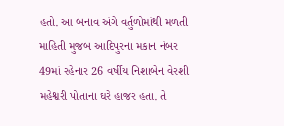હતો. આ બનાવ અંગે વર્તુળોમાંથી મળતી માહિતી મુજબ આદિપુરના મકાન નંબર 49માં રહેનાર 26 વર્ષીય નિશાબેન વેરશી મહેશ્વરી પોતાના ઘરે હાજર હતા. તે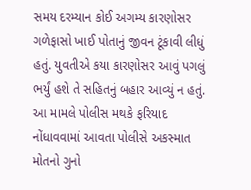સમય દરમ્યાન કોઈ અગમ્ય કારણોસર ગળેફાસો ખાઈ પોતાનું જીવન ટૂંકાવી લીધું હતું. યુવતીએ કયા કારણોસર આવું પગલું ભર્યું હશે તે સહિતનું બહાર આવ્યું ન હતું. આ મામલે પોલીસ મથકે ફરિયાદ નોંધાવવામાં આવતા પોલીસે અકસ્માત મોતનો ગુનો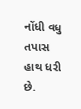નોંધી વધુ તપાસ હાથ ધરી છે.